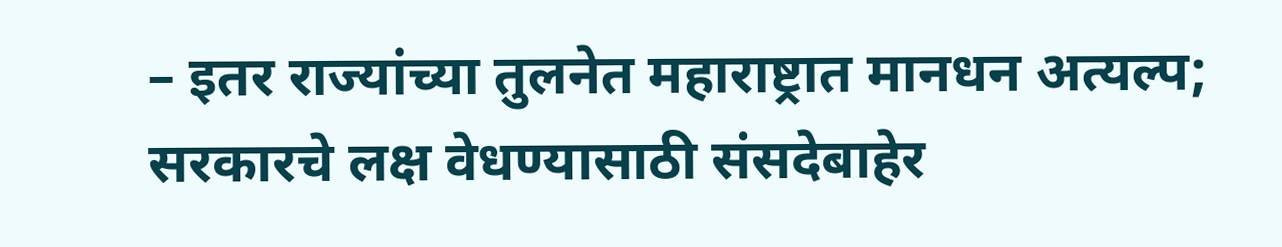– इतर राज्यांच्या तुलनेत महाराष्ट्रात मानधन अत्यल्प; सरकारचे लक्ष वेधण्यासाठी संसदेबाहेर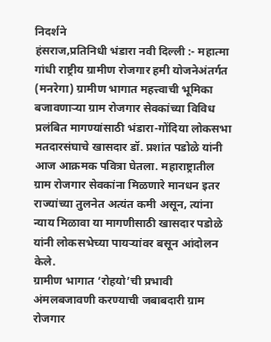निदर्शने
हंसराज,प्रतिनिधी भंडारा नवी दिल्ली :- महात्मा गांधी राष्ट्रीय ग्रामीण रोजगार हमी योजनेअंतर्गत (मनरेगा) ग्रामीण भागात महत्त्वाची भूमिका बजावणाऱ्या ग्राम रोजगार सेवकांच्या विविध प्रलंबित मागण्यांसाठी भंडारा-गोंदिया लोकसभा मतदारसंघाचे खासदार डॉ. प्रशांत पडोळे यांनी आज आक्रमक पवित्रा घेतला. महाराष्ट्रातील ग्राम रोजगार सेवकांना मिळणारे मानधन इतर राज्यांच्या तुलनेत अत्यंत कमी असून, त्यांना न्याय मिळावा या मागणीसाठी खासदार पडोळे यांनी लोकसभेच्या पायऱ्यांवर बसून आंदोलन केले.
ग्रामीण भागात ‘रोहयो’ची प्रभावी अंमलबजावणी करण्याची जबाबदारी ग्राम रोजगार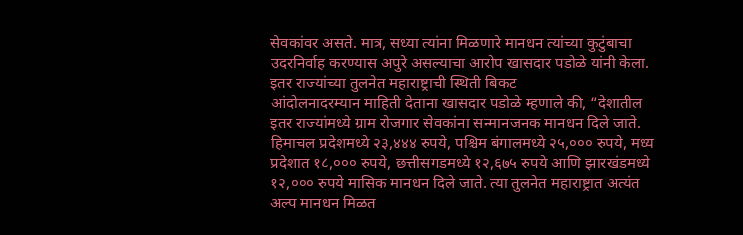सेवकांवर असते. मात्र, सध्या त्यांना मिळणारे मानधन त्यांच्या कुटुंबाचा उदरनिर्वाह करण्यास अपुरे असल्याचा आरोप खासदार पडोळे यांनी केला.
इतर राज्यांच्या तुलनेत महाराष्ट्राची स्थिती बिकट
आंदोलनादरम्यान माहिती देताना खासदार पडोळे म्हणाले की, “देशातील इतर राज्यांमध्ये ग्राम रोजगार सेवकांना सन्मानजनक मानधन दिले जाते. हिमाचल प्रदेशमध्ये २३,४४४ रुपये, पश्चिम बंगालमध्ये २५,००० रुपये, मध्य प्रदेशात १८,००० रुपये, छत्तीसगडमध्ये १२,६७५ रुपये आणि झारखंडमध्ये १२,००० रुपये मासिक मानधन दिले जाते. त्या तुलनेत महाराष्ट्रात अत्यंत अल्प मानधन मिळत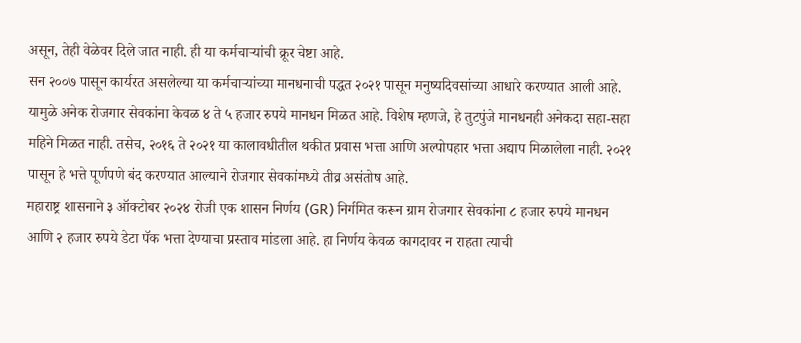असून, तेही वेळेवर दिले जात नाही. ही या कर्मचाऱ्यांची क्रूर चेष्टा आहे.
सन २००७ पासून कार्यरत असलेल्या या कर्मचाऱ्यांच्या मानधनाची पद्धत २०२१ पासून मनुष्यदिवसांच्या आधारे करण्यात आली आहे. यामुळे अनेक रोजगार सेवकांना केवळ ४ ते ५ हजार रुपये मानधन मिळत आहे. विशेष म्हणजे, हे तुटपुंजे मानधनही अनेकदा सहा-सहा महिने मिळत नाही. तसेच, २०१६ ते २०२१ या कालावधीतील थकीत प्रवास भत्ता आणि अल्पोपहार भत्ता अद्याप मिळालेला नाही. २०२१ पासून हे भत्ते पूर्णपणे बंद करण्यात आल्याने रोजगार सेवकांमध्ये तीव्र असंतोष आहे.
महाराष्ट्र शासनाने ३ ऑक्टोबर २०२४ रोजी एक शासन निर्णय (GR) निर्गमित करून ग्राम रोजगार सेवकांना ८ हजार रुपये मानधन आणि २ हजार रुपये डेटा पॅक भत्ता देण्याचा प्रस्ताव मांडला आहे. हा निर्णय केवळ कागदावर न राहता त्याची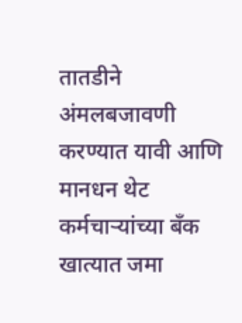तातडीने अंमलबजावणी करण्यात यावी आणि मानधन थेट कर्मचाऱ्यांच्या बँक खात्यात जमा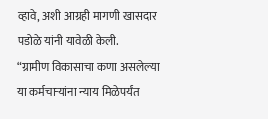व्हावे, अशी आग्रही मागणी खासदार पडोळे यांनी यावेळी केली.
“ग्रामीण विकासाचा कणा असलेल्या या कर्मचाऱ्यांना न्याय मिळेपर्यंत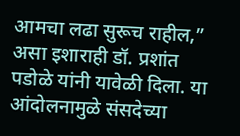आमचा लढा सुरूच राहील,” असा इशाराही डॉ. प्रशांत पडोळे यांनी यावेळी दिला. या आंदोलनामुळे संसदेच्या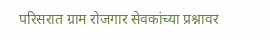परिसरात ग्राम रोजगार सेवकांच्या प्रश्नावर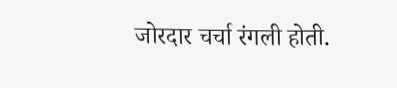जोरदार चर्चा रंगली होती.